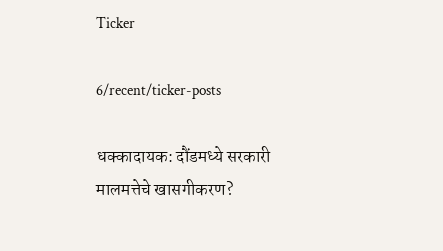Ticker

6/recent/ticker-posts

धक्कादायक: दौंडमध्ये सरकारी मालमत्तेचे खासगीकरण?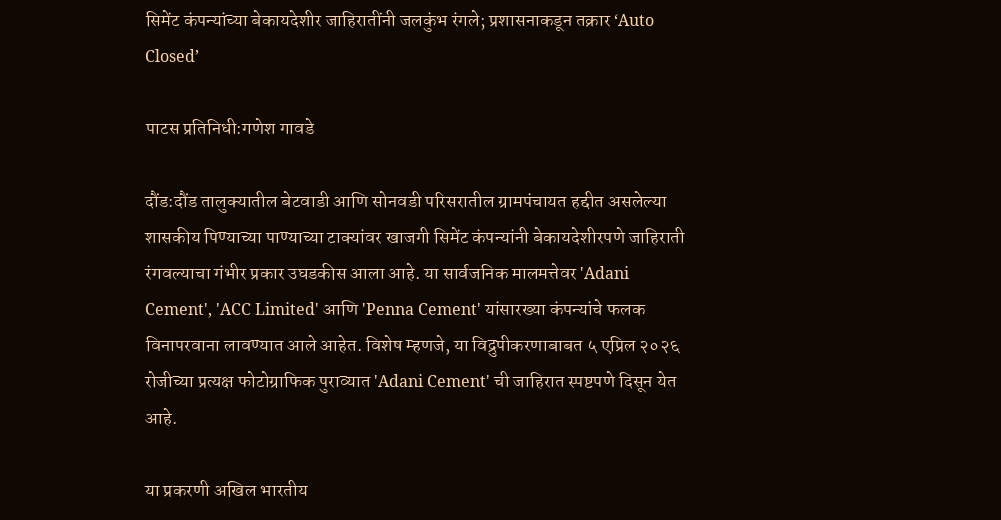सिमेंट कंपन्यांच्या बेकायदेशीर जाहिरातींनी जलकुंभ रंगले; प्रशासनाकडून तक्रार ‘Auto Closed’

पाटस प्रतिनिधी:गणेश गावडे

दौंड:दौंड तालुक्यातील बेटवाडी आणि सोनवडी परिसरातील ग्रामपंचायत हद्दीत असलेल्या शासकीय पिण्याच्या पाण्याच्या टाक्यांवर खाजगी सिमेंट कंपन्यांनी बेकायदेशीरपणे जाहिराती रंगवल्याचा गंभीर प्रकार उघडकीस आला आहे. या सार्वजनिक मालमत्तेवर 'Adani Cement', 'ACC Limited' आणि 'Penna Cement' यांसारख्या कंपन्यांचे फलक विनापरवाना लावण्यात आले आहेत. विशेष म्हणजे, या विद्रुपीकरणाबाबत ५ एप्रिल २०२६ रोजीच्या प्रत्यक्ष फोटोग्राफिक पुराव्यात 'Adani Cement' ची जाहिरात स्पष्टपणे दिसून येत आहे.

या प्रकरणी अखिल भारतीय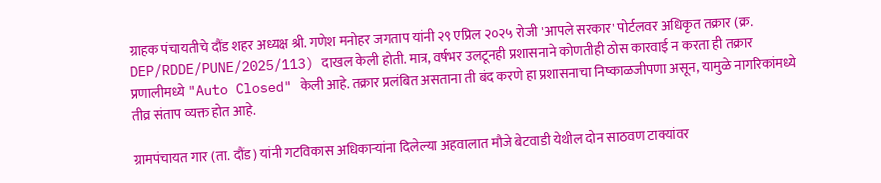ग्राहक पंचायतीचे दौंड शहर अध्यक्ष श्री. गणेश मनोहर जगताप यांनी २९ एप्रिल २०२५ रोजी 'आपले सरकार' पोर्टलवर अधिकृत तक्रार (क्र. DEP/RDDE/PUNE/2025/113) दाखल केली होती. मात्र, वर्षभर उलटूनही प्रशासनाने कोणतीही ठोस कारवाई न करता ही तक्रार प्रणालीमध्ये "Auto Closed" केली आहे. तक्रार प्रलंबित असताना ती बंद करणे हा प्रशासनाचा निष्काळजीपणा असून, यामुळे नागरिकांमध्ये तीव्र संताप व्यक्त होत आहे.

ग्रामपंचायत गार (ता. दौंड) यांनी गटविकास अधिकाऱ्यांना दिलेल्या अहवालात मौजे बेटवाडी येथील दोन साठवण टाक्यांवर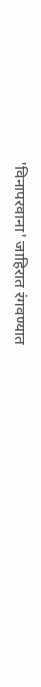'विनापरवाना' जाहिरात रंगवण्यात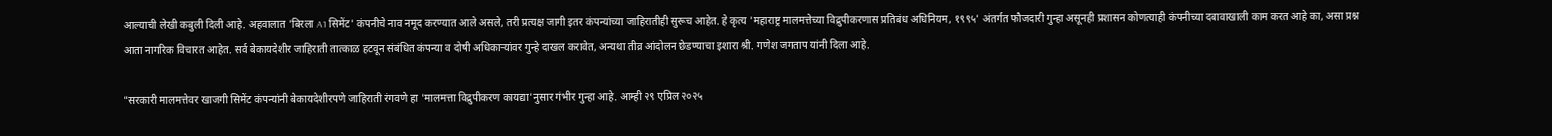आल्याची लेखी कबुली दिली आहे. अहवालात 'बिरला A1 सिमेंट' कंपनीचे नाव नमूद करण्यात आले असले, तरी प्रत्यक्ष जागी इतर कंपन्यांच्या जाहिरातीही सुरूच आहेत. हे कृत्य 'महाराष्ट्र मालमत्तेच्या विद्रुपीकरणास प्रतिबंध अधिनियम, १९९५' अंतर्गत फौजदारी गुन्हा असूनही प्रशासन कोणत्याही कंपनीच्या दबावाखाली काम करत आहे का, असा प्रश्न आता नागरिक विचारत आहेत. सर्व बेकायदेशीर जाहिराती तात्काळ हटवून संबंधित कंपन्या व दोषी अधिकाऱ्यांवर गुन्हे दाखल करावेत, अन्यथा तीव्र आंदोलन छेडण्याचा इशारा श्री. गणेश जगताप यांनी दिला आहे.

"सरकारी मालमत्तेवर खाजगी सिमेंट कंपन्यांनी बेकायदेशीरपणे जाहिराती रंगवणे हा 'मालमत्ता विद्रुपीकरण कायद्या'नुसार गंभीर गुन्हा आहे. आम्ही २९ एप्रिल २०२५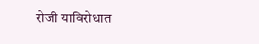रोजी याविरोधात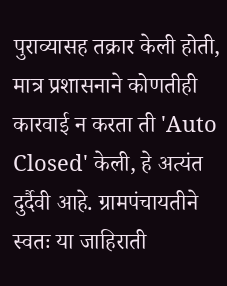पुराव्यासह तक्रार केली होती, मात्र प्रशासनाने कोणतीही कारवाई न करता ती 'Auto Closed' केली, हे अत्यंत दुर्दैवी आहे. ग्रामपंचायतीने स्वतः या जाहिराती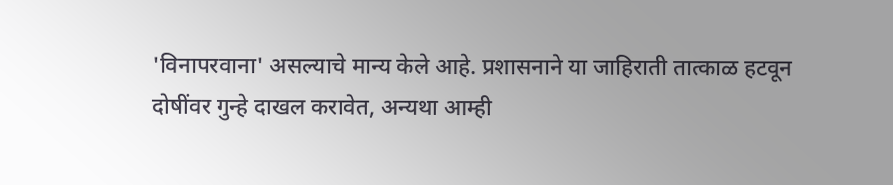'विनापरवाना' असल्याचे मान्य केले आहे. प्रशासनाने या जाहिराती तात्काळ हटवून दोषींवर गुन्हे दाखल करावेत, अन्यथा आम्ही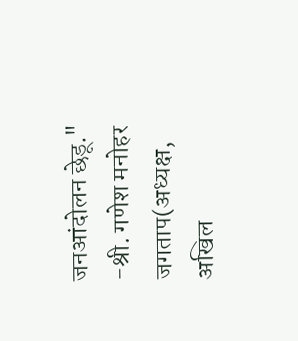जनआंदोलन छेडू."  -श्री. गणेश मनोहर जगताप(अध्यक्ष, अखिल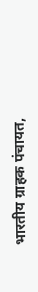भारतीय ग्राहक पंचायत,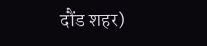दौंड शहर)